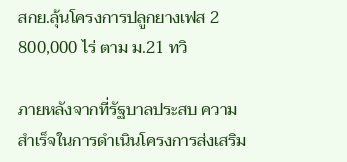สกย.ลุ้นโครงการปลูกยางเฟส 2 800,000 ไร่ ตาม ม.21 ทวิ

ภายหลังจากที่รัฐบาลประสบ ความสำเร็จในการดำเนินโครงการส่งเสริม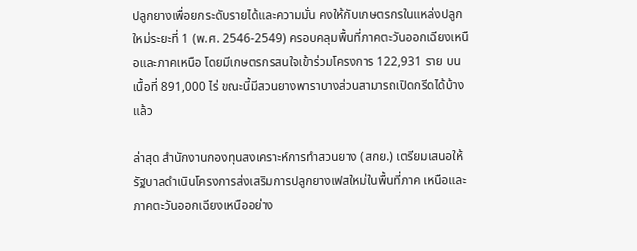ปลูกยางเพื่อยกระดับรายได้และความมั่น คงให้กับเกษตรกรในแหล่งปลูกใหม่ระยะที่ 1 (พ.ศ. 2546-2549) ครอบคลุมพื้นที่ภาคตะวันออกเฉียงเหนือและภาคเหนือ โดยมีเกษตรกรสนใจเข้าร่วมโครงการ 122,931 ราย บนเนื้อที่ 891,000 ไร่ ขณะนี้มีสวนยางพาราบางส่วนสามารถเปิดกรีดได้บ้างแล้ว

ล่าสุด สำนักงานกองทุนสงเคราะห์การทำสวนยาง (สกย.) เตรียมเสนอให้รัฐบาลดำเนินโครงการส่งเสริมการปลูกยางเฟสใหม่ในพื้นที่ภาค เหนือและภาคตะวันออกเฉียงเหนืออย่าง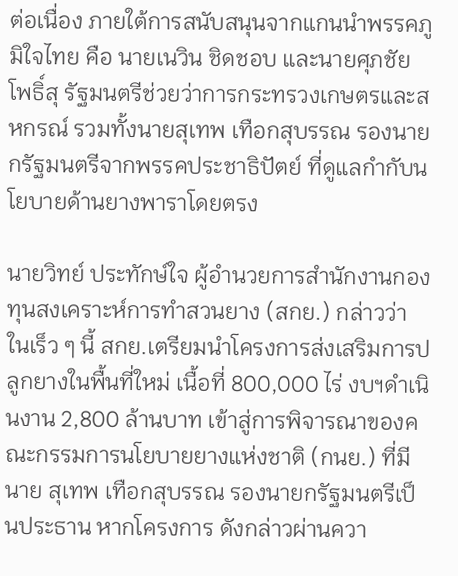ต่อเนื่อง ภายใต้การสนับสนุนจากแกนนำพรรคภูมิใจไทย คือ นายเนวิน ชิดชอบ และนายศุภชัย โพธิ์สุ รัฐมนตรีช่วยว่าการกระทรวงเกษตรและสหกรณ์ รวมทั้งนายสุเทพ เทือกสุบรรณ รองนายกรัฐมนตรีจากพรรคประชาธิปัตย์ ที่ดูแลกำกับนโยบายด้านยางพาราโดยตรง

นายวิทย์ ประทักษ์ใจ ผู้อำนวยการสำนักงานกองทุนสงเคราะห์การทำสวนยาง (สกย.) กล่าวว่า ในเร็ว ๆ นี้ สกย.เตรียมนำโครงการส่งเสริมการปลูกยางในพื้นที่ใหม่ เนื้อที่ 800,000 ไร่ งบฯดำเนินงาน 2,800 ล้านบาท เข้าสู่การพิจารณาของคณะกรรมการนโยบายยางแห่งชาติ (กนย.) ที่มีนาย สุเทพ เทือกสุบรรณ รองนายกรัฐมนตรีเป็นประธาน หากโครงการ ดังกล่าวผ่านควา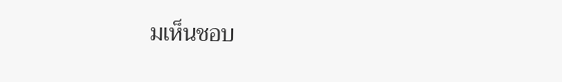มเห็นชอบ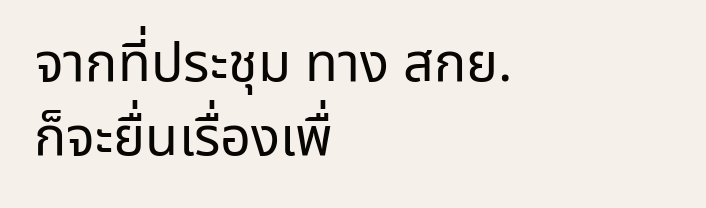จากที่ประชุม ทาง สกย.ก็จะยื่นเรื่องเพื่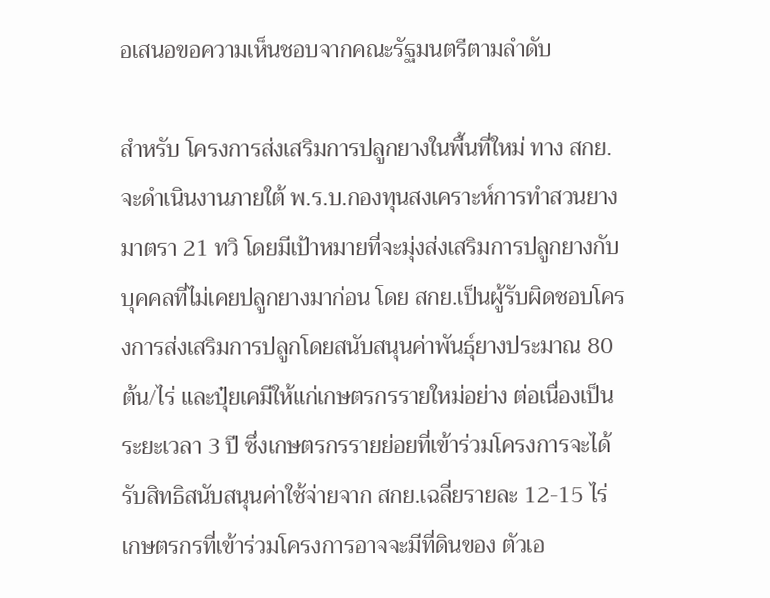อเสนอขอความเห็นชอบจากคณะรัฐมนตรีตามลำดับ

สำหรับ โครงการส่งเสริมการปลูกยางในพื้นที่ใหม่ ทาง สกย.จะดำเนินงานภายใต้ พ.ร.บ.กองทุนสงเคราะห์การทำสวนยาง มาตรา 21 ทวิ โดยมีเป้าหมายที่จะมุ่งส่งเสริมการปลูกยางกับบุคคลที่ไม่เคยปลูกยางมาก่อน โดย สกย.เป็นผู้รับผิดชอบโครงการส่งเสริมการปลูกโดยสนับสนุนค่าพันธุ์ยางประมาณ 80 ต้น/ไร่ และปุ๋ยเคมีให้แก่เกษตรกรรายใหม่อย่าง ต่อเนื่องเป็นระยะเวลา 3 ปี ซึ่งเกษตรกรรายย่อยที่เข้าร่วมโครงการจะได้รับสิทธิสนับสนุนค่าใช้จ่ายจาก สกย.เฉลี่ยรายละ 12-15 ไร่ เกษตรกรที่เข้าร่วมโครงการอาจจะมีที่ดินของ ตัวเอ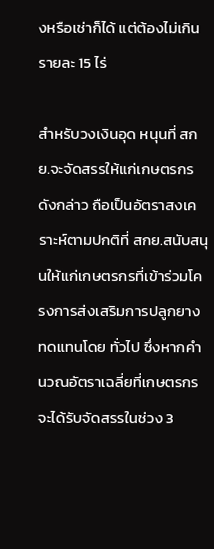งหรือเช่าก็ได้ แต่ต้องไม่เกินรายละ 15 ไร่

สำหรับวงเงินอุด หนุนที่ สกย.จะจัดสรรให้แก่เกษตรกรดังกล่าว ถือเป็นอัตราสงเคราะห์ตามปกติที่ สกย.สนับสนุนให้แก่เกษตรกรที่เข้าร่วมโครงการส่งเสริมการปลูกยางทดแทนโดย ทั่วไป ซึ่งหากคำนวณอัตราเฉลี่ยที่เกษตรกรจะได้รับจัดสรรในช่วง 3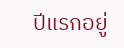ปีแรกอยู่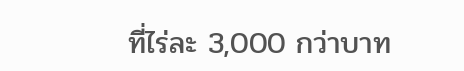ที่ไร่ละ 3,000 กว่าบาท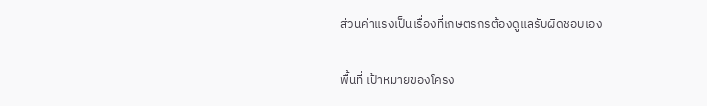ส่วนค่าแรงเป็นเรื่องที่เกษตรกรต้องดูแลรับผิดชอบเอง

พื้นที่ เป้าหมายของโครง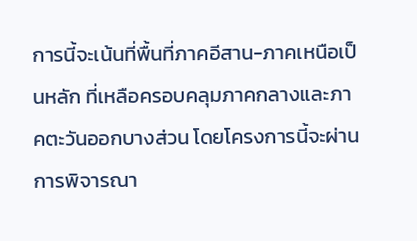การนี้จะเน้นที่พื้นที่ภาคอีสาน-ภาคเหนือเป็นหลัก ที่เหลือครอบคลุมภาคกลางและภาคตะวันออกบางส่วน โดยโครงการนี้จะผ่านการพิจารณา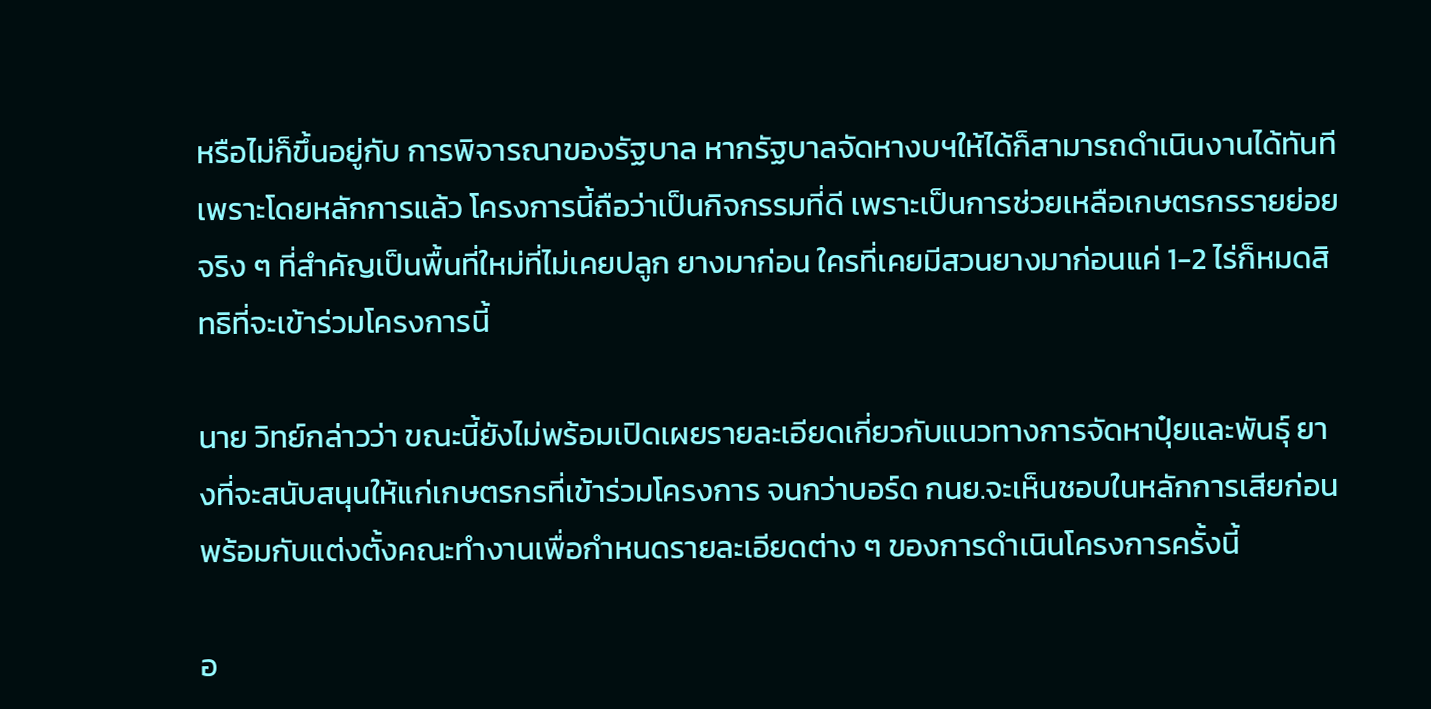หรือไม่ก็ขึ้นอยู่กับ การพิจารณาของรัฐบาล หากรัฐบาลจัดหางบฯให้ได้ก็สามารถดำเนินงานได้ทันทีเพราะโดยหลักการแล้ว โครงการนี้ถือว่าเป็นกิจกรรมที่ดี เพราะเป็นการช่วยเหลือเกษตรกรรายย่อยจริง ๆ ที่สำคัญเป็นพื้นที่ใหม่ที่ไม่เคยปลูก ยางมาก่อน ใครที่เคยมีสวนยางมาก่อนแค่ 1-2 ไร่ก็หมดสิทธิที่จะเข้าร่วมโครงการนี้

นาย วิทย์กล่าวว่า ขณะนี้ยังไม่พร้อมเปิดเผยรายละเอียดเกี่ยวกับแนวทางการจัดหาปุ๋ยและพันธุ์ ยางที่จะสนับสนุนให้แก่เกษตรกรที่เข้าร่วมโครงการ จนกว่าบอร์ด กนย.จะเห็นชอบในหลักการเสียก่อน พร้อมกับแต่งตั้งคณะทำงานเพื่อกำหนดรายละเอียดต่าง ๆ ของการดำเนินโครงการครั้งนี้

อ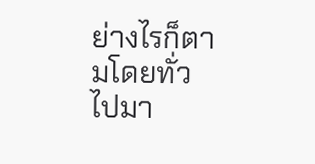ย่างไรก็ตามโดยทั่วไปมา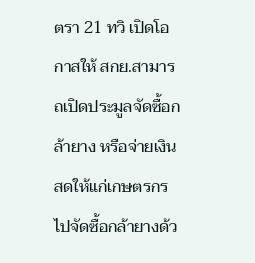ตรา 21 ทวิ เปิดโอกาสให้ สกย.สามารถเปิดประมูลจัดซื้อกล้ายาง หรือจ่ายเงินสดให้แก่เกษตรกรไปจัดซื้อกล้ายางด้ว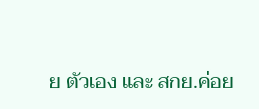ย ตัวเอง และ สกย.ค่อย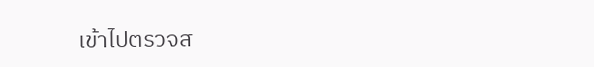เข้าไปตรวจส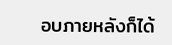อบภายหลังก็ได้